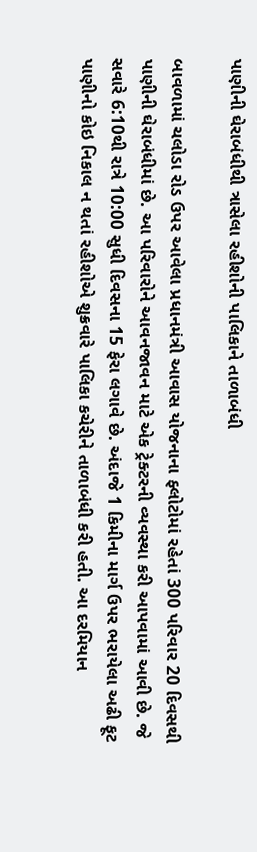પાણીની ઘેરાબંધીથી ત્રાસેલા રહીશોની પાલિકાને તાળાબંધી

બાવળામાં ચલોડા રોડ ઉપર આવેલા પ્રધાનમંત્રી આવાસ યોજનાના ફ્લોટોમાં રહેતાં 300 પરિવાર 20 દિવસથી પાણીની ઘેરાબંધીમાં છે. આ પરિવારોને આવનજાવન માટે એક ટ્રેક્ટરની વ્યવસ્થા કરી આપવામાં આવી છે. જે સવારે 6:10થી રાત્રે 10:00 સુધી દિવસના 15 ફેરા લગાવે છે. અંદાજે 1 કિમીના માર્ગ ઉપર ભરાયેલા અઢી ફૂટ પાણીનો કોઇ નિકાલ ન થતાં રહીશોએ શુક્રવારે પાલિકા કચેરીને તાળાબંધી કરી હતી. આ દરમિયાન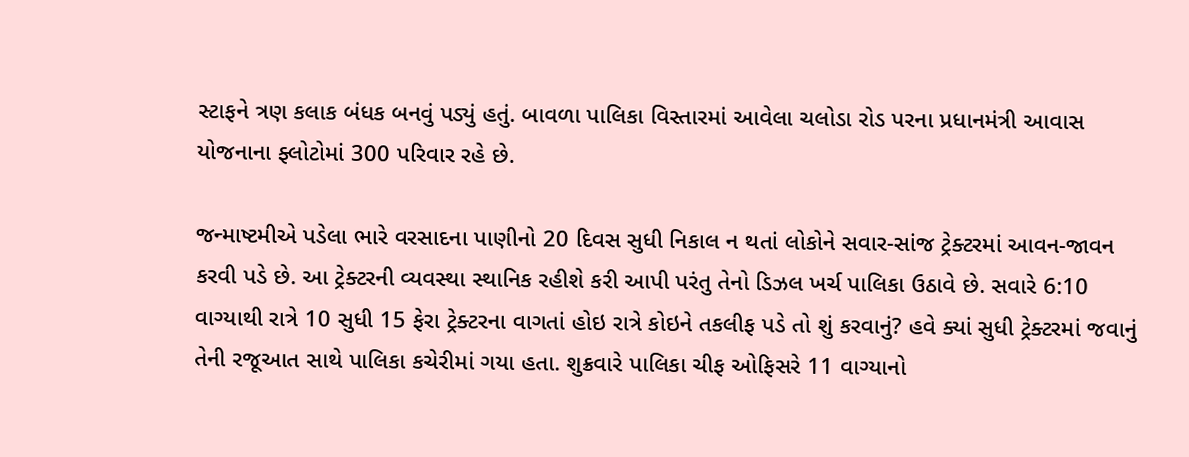સ્ટાફને ત્રણ કલાક બંધક બનવું પડ્યું હતું. બાવળા પાલિકા વિસ્તારમાં આવેલા ચલોડા રોડ પરના પ્રધાનમંત્રી આવાસ યોજનાના ફ્લોટોમાં 300 પરિવાર રહે છે.

જન્માષ્ટમીએ પડેલા ભારે વરસાદના પાણીનો 20 દિવસ સુધી નિકાલ ન થતાં લોકોને સવાર-સાંજ ટ્રેક્ટરમાં આવન-જાવન કરવી પડે છે. આ ટ્રેક્ટરની વ્યવસ્થા સ્થાનિક રહીશે કરી આપી પરંતુ તેનો ડિઝલ ખર્ચ પાલિકા ઉઠાવે છે. સવારે 6:10 વાગ્યાથી રાત્રે 10 સુધી 15 ફેરા ટ્રેક્ટરના વાગતાં હોઇ રાત્રે કોઇને તકલીફ પડે તો શું કરવાનું? હવે ક્યાં સુધી ટ્રેક્ટરમાં જવાનું તેની રજૂઆત સાથે પાલિકા કચેરીમાં ગયા હતા. શુક્રવારે પાલિકા ચીફ ઓફિસરે 11 વાગ્યાનો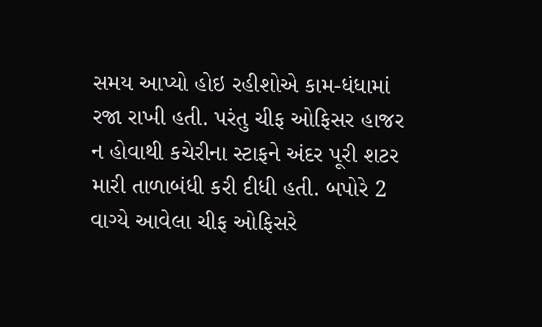સમય આપ્યો હોઇ રહીશોએ કામ-ધંધામાં રજા રાખી હતી. પરંતુ ચીફ ઓફિસર હાજર ન હોવાથી કચેરીના સ્ટાફને અંદર પૂરી શટર મારી તાળાબંધી કરી દીધી હતી. બપોરે 2 વાગ્યે આવેલા ચીફ ઓફિસરે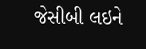જેસીબી લઇને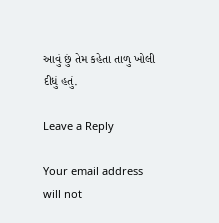આવું છું તેમ કહેતા તાળુ ખોલી દીધું હતું.

Leave a Reply

Your email address will not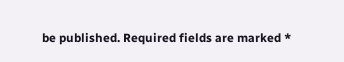be published. Required fields are marked *